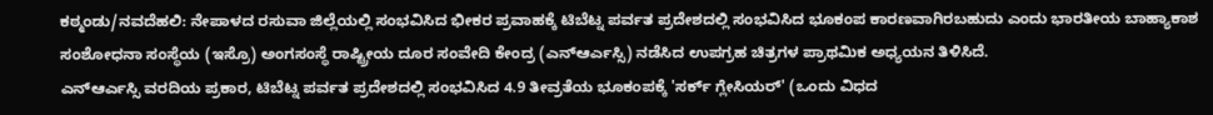ಕಠ್ಮಂಡು/ನವದೆಹಲಿ: ನೇಪಾಳದ ರಸುವಾ ಜಿಲ್ಲೆಯಲ್ಲಿ ಸಂಭವಿಸಿದ ಭೀಕರ ಪ್ರವಾಹಕ್ಕೆ ಟಿಬೆಟ್ನ ಪರ್ವತ ಪ್ರದೇಶದಲ್ಲಿ ಸಂಭವಿಸಿದ ಭೂಕಂಪ ಕಾರಣವಾಗಿರಬಹುದು ಎಂದು ಭಾರತೀಯ ಬಾಹ್ಯಾಕಾಶ ಸಂಶೋಧನಾ ಸಂಸ್ಥೆಯ (ಇಸ್ರೊ) ಅಂಗಸಂಸ್ಥೆ ರಾಷ್ಟ್ರೀಯ ದೂರ ಸಂವೇದಿ ಕೇಂದ್ರ (ಎನ್ಆರ್ಎಸ್ಸಿ) ನಡೆಸಿದ ಉಪಗ್ರಹ ಚಿತ್ರಗಳ ಪ್ರಾಥಮಿಕ ಅಧ್ಯಯನ ತಿಳಿಸಿದೆ.
ಎನ್ಆರ್ಎಸ್ಸಿ ವರದಿಯ ಪ್ರಕಾರ, ಟಿಬೆಟ್ನ ಪರ್ವತ ಪ್ರದೇಶದಲ್ಲಿ ಸಂಭವಿಸಿದ 4.9 ತೀವ್ರತೆಯ ಭೂಕಂಪಕ್ಕೆ 'ಸರ್ಕ್ ಗ್ಲೇಸಿಯರ್' (ಒಂದು ವಿಧದ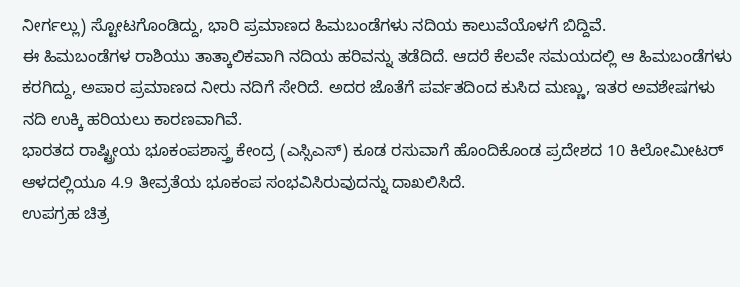ನೀರ್ಗಲ್ಲು) ಸ್ಟೋಟಗೊಂಡಿದ್ದು, ಭಾರಿ ಪ್ರಮಾಣದ ಹಿಮಬಂಡೆಗಳು ನದಿಯ ಕಾಲುವೆಯೊಳಗೆ ಬಿದ್ದಿವೆ.
ಈ ಹಿಮಬಂಡೆಗಳ ರಾಶಿಯು ತಾತ್ಕಾಲಿಕವಾಗಿ ನದಿಯ ಹರಿವನ್ನು ತಡೆದಿದೆ. ಆದರೆ ಕೆಲವೇ ಸಮಯದಲ್ಲಿ ಆ ಹಿಮಬಂಡೆಗಳು ಕರಗಿದ್ದು, ಅಪಾರ ಪ್ರಮಾಣದ ನೀರು ನದಿಗೆ ಸೇರಿದೆ. ಅದರ ಜೊತೆಗೆ ಪರ್ವತದಿಂದ ಕುಸಿದ ಮಣ್ಣು, ಇತರ ಅವಶೇಷಗಳು ನದಿ ಉಕ್ಕಿ ಹರಿಯಲು ಕಾರಣವಾಗಿವೆ.
ಭಾರತದ ರಾಷ್ಟ್ರೀಯ ಭೂಕಂಪಶಾಸ್ತ್ರ ಕೇಂದ್ರ (ಎಸ್ಸಿಎಸ್) ಕೂಡ ರಸುವಾಗೆ ಹೊಂದಿಕೊಂಡ ಪ್ರದೇಶದ 10 ಕಿಲೋಮೀಟರ್ ಆಳದಲ್ಲಿಯೂ 4.9 ತೀವ್ರತೆಯ ಭೂಕಂಪ ಸಂಭವಿಸಿರುವುದನ್ನು ದಾಖಲಿಸಿದೆ.
ಉಪಗ್ರಹ ಚಿತ್ರ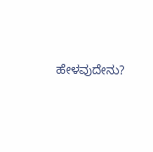ಹೇಳವುದೇನು?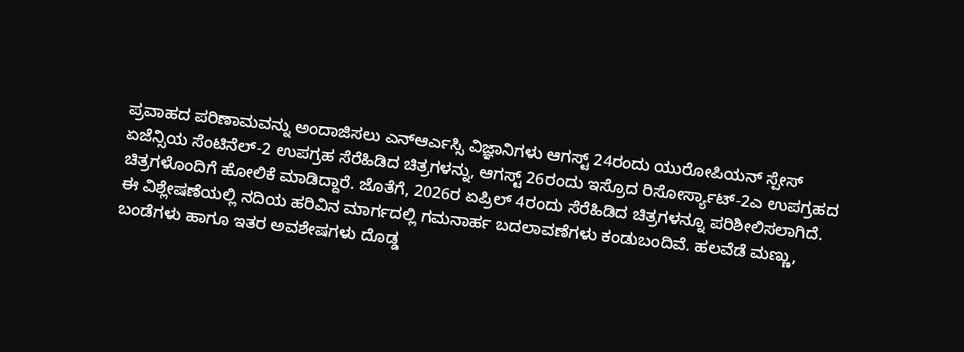ಪ್ರವಾಹದ ಪರಿಣಾಮವನ್ನು ಅಂದಾಜಿಸಲು ಎನ್ಆರ್ಎಸ್ಸಿ ವಿಜ್ಞಾನಿಗಳು ಆಗಸ್ಟ್ 24ರಂದು ಯುರೋಪಿಯನ್ ಸ್ಪೇಸ್ ಏಜೆನ್ಸಿಯ ಸೆಂಟಿನೆಲ್-2 ಉಪಗ್ರಹ ಸೆರೆಹಿಡಿದ ಚಿತ್ರಗಳನ್ನು, ಆಗಸ್ಟ್ 26ರಂದು ಇಸ್ರೊದ ರಿಸೋರ್ಸ್ಯಾಟ್-2ಎ ಉಪಗ್ರಹದ ಚಿತ್ರಗಳೊಂದಿಗೆ ಹೋಲಿಕೆ ಮಾಡಿದ್ದಾರೆ. ಜೊತೆಗೆ, 2026ರ ಏಪ್ರಿಲ್ 4ರಂದು ಸೆರೆಹಿಡಿದ ಚಿತ್ರಗಳನ್ನೂ ಪರಿಶೀಲಿಸಲಾಗಿದೆ.
ಈ ವಿಶ್ಲೇಷಣೆಯಲ್ಲಿ ನದಿಯ ಹರಿವಿನ ಮಾರ್ಗದಲ್ಲಿ ಗಮನಾರ್ಹ ಬದಲಾವಣೆಗಳು ಕಂಡುಬಂದಿವೆ. ಹಲವೆಡೆ ಮಣ್ಣು, ಬಂಡೆಗಳು ಹಾಗೂ ಇತರ ಅವಶೇಷಗಳು ದೊಡ್ಡ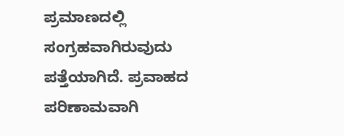ಪ್ರಮಾಣದಲ್ಲಿ ಸಂಗ್ರಹವಾಗಿರುವುದು ಪತ್ತೆಯಾಗಿದೆ. ಪ್ರವಾಹದ ಪರಿಣಾಮವಾಗಿ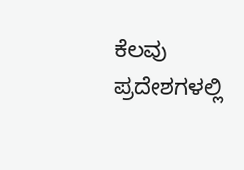ಕೆಲವು ಪ್ರದೇಶಗಳಲ್ಲಿ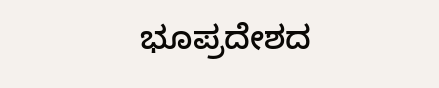ಭೂಪ್ರದೇಶದ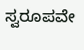ಸ್ವರೂಪವೇ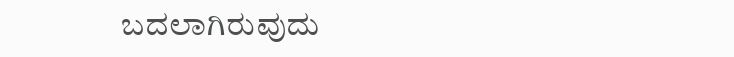ಬದಲಾಗಿರುವುದು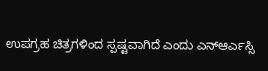ಉಪಗ್ರಹ ಚಿತ್ರಗಳಿಂದ ಸ್ಪಷ್ಟವಾಗಿದೆ ಎಂದು ಎನ್ಆರ್ಎಸ್ಸಿ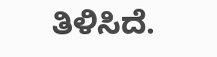ತಿಳಿಸಿದೆ.